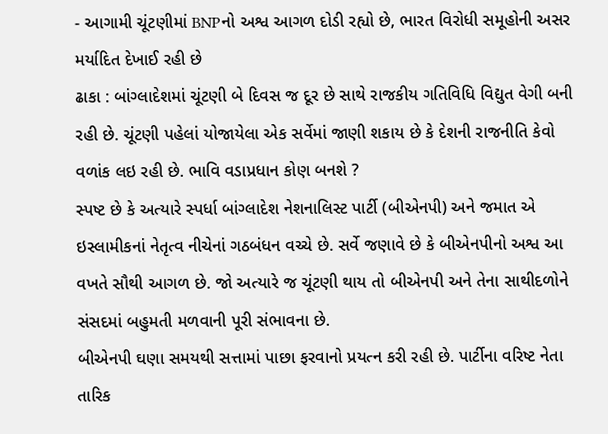- આગામી ચૂંટણીમાં BNPનો અશ્વ આગળ દોડી રહ્યો છે, ભારત વિરોધી સમૂહોની અસર મર્યાદિત દેખાઈ રહી છે
ઢાકા : બાંગ્લાદેશમાં ચૂંટણી બે દિવસ જ દૂર છે સાથે રાજકીય ગતિવિધિ વિદ્યુત વેગી બની રહી છે. ચૂંટણી પહેલાં યોજાયેલા એક સર્વેમાં જાણી શકાય છે કે દેશની રાજનીતિ કેવો વળાંક લઇ રહી છે. ભાવિ વડાપ્રધાન કોણ બનશે ?
સ્પષ્ટ છે કે અત્યારે સ્પર્ધા બાંગ્લાદેશ નેશનાલિસ્ટ પાર્ટી (બીએનપી) અને જમાત એ ઇસ્લામીકનાં નેતૃત્વ નીચેનાં ગઠબંધન વચ્ચે છે. સર્વે જણાવે છે કે બીએનપીનો અશ્વ આ વખતે સૌથી આગળ છે. જો અત્યારે જ ચૂંટણી થાય તો બીએનપી અને તેના સાથીદળોને સંસદમાં બહુમતી મળવાની પૂરી સંભાવના છે.
બીએનપી ઘણા સમયથી સત્તામાં પાછા ફરવાનો પ્રયત્ન કરી રહી છે. પાર્ટીના વરિષ્ટ નેતા તારિક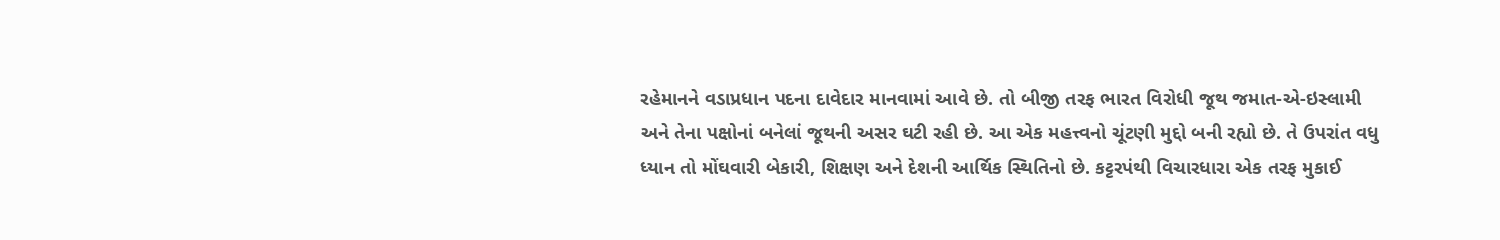રહેમાનને વડાપ્રધાન પદના દાવેદાર માનવામાં આવે છે. તો બીજી તરફ ભારત વિરોધી જૂથ જમાત-એ-ઇસ્લામી અને તેના પક્ષોનાં બનેલાં જૂથની અસર ઘટી રહી છે. આ એક મહત્ત્વનો ચૂંટણી મુદ્દો બની રહ્યો છે. તે ઉપરાંત વધુ ધ્યાન તો મોંઘવારી બેકારી, શિક્ષણ અને દેશની આર્થિક સ્થિતિનો છે. કટ્ટરપંથી વિચારધારા એક તરફ મુકાઈ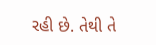રહી છે. તેથી તે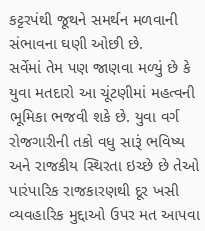કટ્ટરપંથી જૂથને સમર્થન મળવાની સંભાવના ઘણી ઓછી છે.
સર્વેમાં તેમ પણ જાણવા મળ્યું છે કે યુવા મતદારો આ ચૂંટણીમાં મહત્વની ભૂમિકા ભજવી શકે છે. યુવા વર્ગ રોજગારીની તકો વધુ સારૂં ભવિષ્ય અને રાજકીય સ્થિરતા ઇચ્છે છે તેઓ પારંપારિક રાજકારણથી દૂર ખસી વ્યવહારિક મુદ્દાઓ ઉપર મત આપવા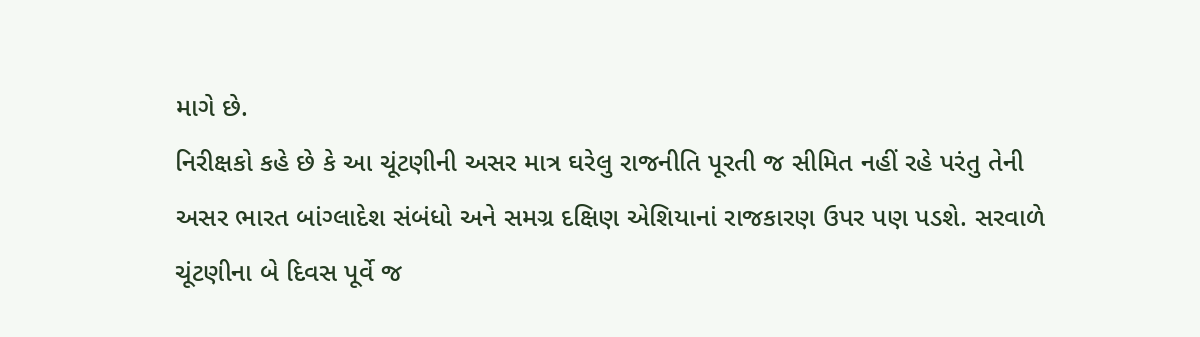માગે છે.
નિરીક્ષકો કહે છે કે આ ચૂંટણીની અસર માત્ર ઘરેલુ રાજનીતિ પૂરતી જ સીમિત નહીં રહે પરંતુ તેની અસર ભારત બાંગ્લાદેશ સંબંધો અને સમગ્ર દક્ષિણ એશિયાનાં રાજકારણ ઉપર પણ પડશે. સરવાળે ચૂંટણીના બે દિવસ પૂર્વે જ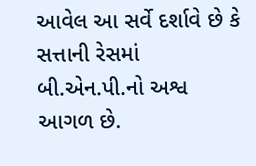આવેલ આ સર્વે દર્શાવે છે કે સત્તાની રેસમાં બી.એન.પી.નો અશ્વ આગળ છે.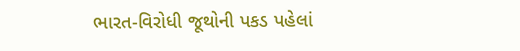ભારત-વિરોધી જૂથોની પકડ પહેલાં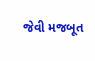જેવી મજબૂત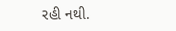રહી નથી.